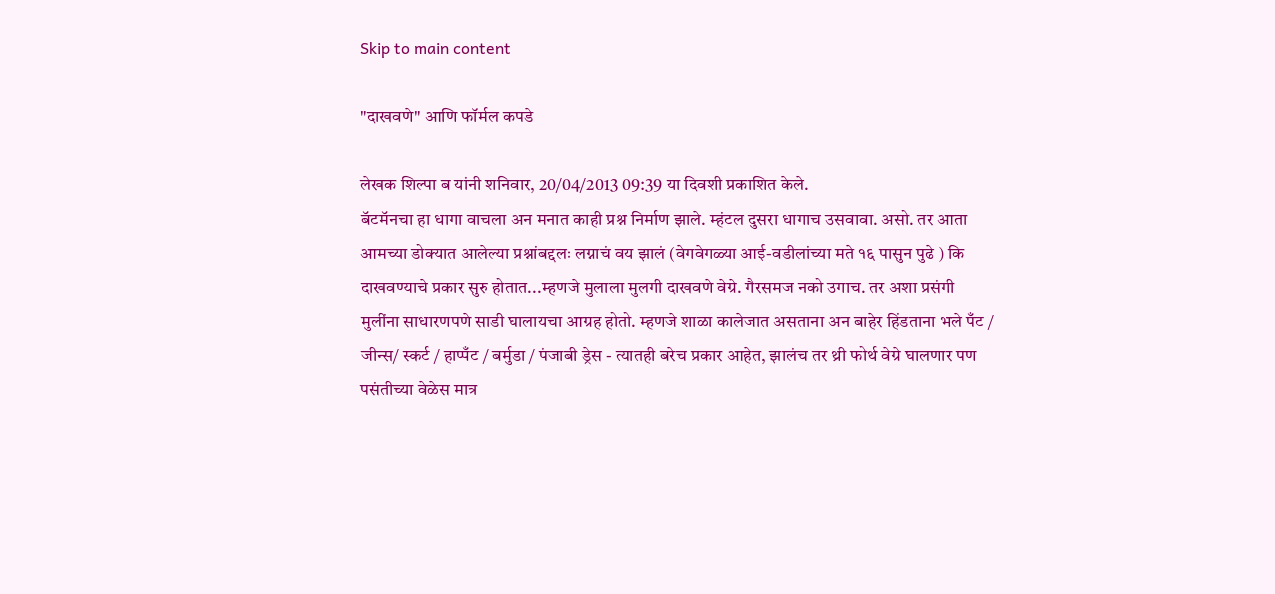Skip to main content

"दाखवणे" आणि फॉर्मल कपडे

लेखक शिल्पा ब यांनी शनिवार, 20/04/2013 09:39 या दिवशी प्रकाशित केले.
बॅटमॅनचा हा धागा वाचला अन मनात काही प्रश्न निर्माण झाले. म्हंटल दुसरा धागाच उसवावा. असो. तर आता आमच्या डोक्यात आलेल्या प्रश्नांबद्दलः लग्नाचं वय झालं (वेगवेगळ्या आई-वडीलांच्या मते १६ पासुन पुढे ) कि दाखवण्याचे प्रकार सुरु होतात...म्हणजे मुलाला मुलगी दाखवणे वेग्रे. गैरसमज नको उगाच. तर अशा प्रसंगी मुलींना साधारणपणे साडी घालायचा आग्रह होतो. म्हणजे शाळा कालेजात असताना अन बाहेर हिंडताना भले पँट / जीन्स/ स्कर्ट / हाप्पँट / बर्मुडा / पंजाबी ड्रेस - त्यातही बरेच प्रकार आहेत, झालंच तर थ्री फोर्थ वेग्रे घालणार पण पसंतीच्या वेळेस मात्र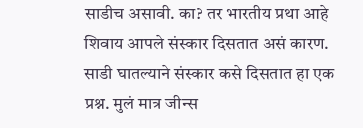साडीच असावी. का? तर भारतीय प्रथा आहे शिवाय आपले संस्कार दिसतात असं कारण. साडी घातल्याने संस्कार कसे दिसतात हा एक प्रश्न. मुलं मात्र जीन्स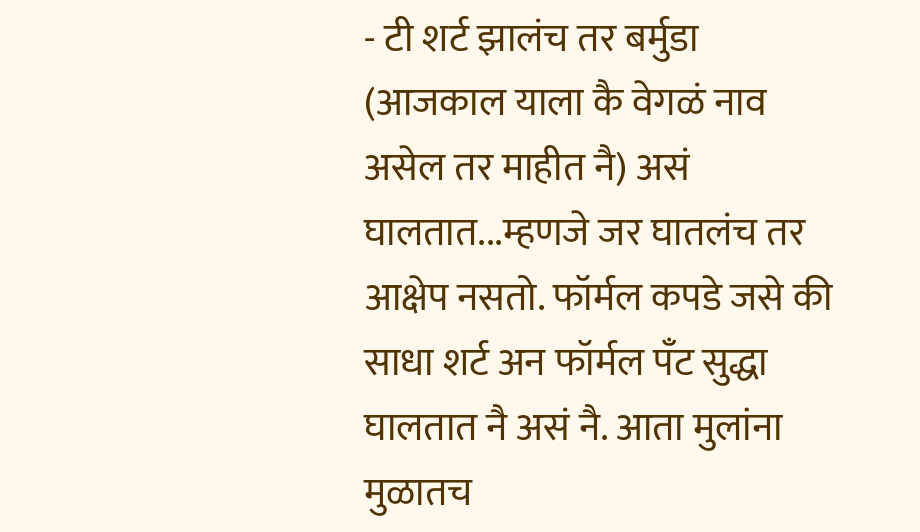- टी शर्ट झालंच तर बर्मुडा (आजकाल याला कै वेगळं नाव असेल तर माहीत नै) असं घालतात...म्हणजे जर घातलंच तर आक्षेप नसतो. फॉर्मल कपडे जसे की साधा शर्ट अन फॉर्मल पँट सुद्धा घालतात नै असं नै. आता मुलांना मुळातच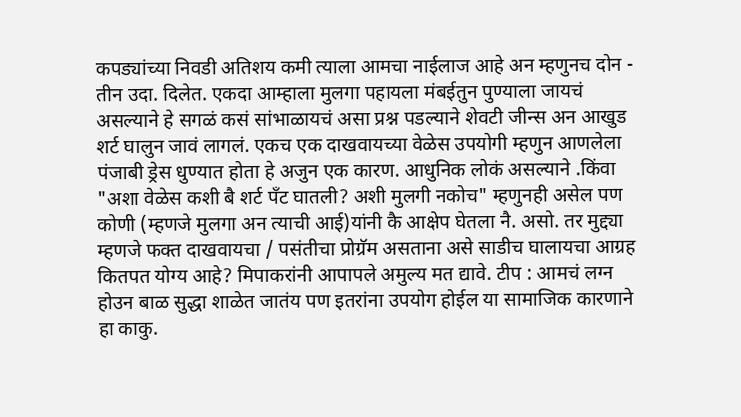कपड्यांच्या निवडी अतिशय कमी त्याला आमचा नाईलाज आहे अन म्हणुनच दोन - तीन उदा. दिलेत. एकदा आम्हाला मुलगा पहायला मंबईतुन पुण्याला जायचं असल्याने हे सगळं कसं सांभाळायचं असा प्रश्न पडल्याने शेवटी जीन्स अन आखुड शर्ट घालुन जावं लागलं. एकच एक दाखवायच्या वेळेस उपयोगी म्हणुन आणलेला पंजाबी ड्रेस धुण्यात होता हे अजुन एक कारण. आधुनिक लोकं असल्याने .किंवा "अशा वेळेस कशी बै शर्ट पँट घातली? अशी मुलगी नकोच" म्हणुनही असेल पण कोणी (म्हणजे मुलगा अन त्याची आई)यांनी कै आक्षेप घेतला नै. असो. तर मुद्द्या म्हणजे फक्त दाखवायचा / पसंतीचा प्रोग्रॅम असताना असे साडीच घालायचा आग्रह कितपत योग्य आहे? मिपाकरांनी आपापले अमुल्य मत द्यावे. टीप : आमचं लग्न होउन बाळ सुद्धा शाळेत जातंय पण इतरांना उपयोग होईल या सामाजिक कारणाने हा काकु.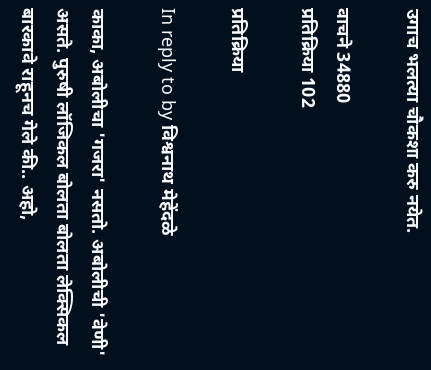उगाच भलत्या चौकशा करु नयेत.

वाचने 34880
प्रतिक्रिया 102

प्रतिक्रिया

In reply to by विश्वनाथ मेहेंदळे

काका, अबोलीचा 'गजरा' नसतो. अबोलीची 'वेणी' असते. पुरुषी लॉजिकल बोलता बोलता लेक्सिकल बारकावे राहूनच गेले की.. अहो,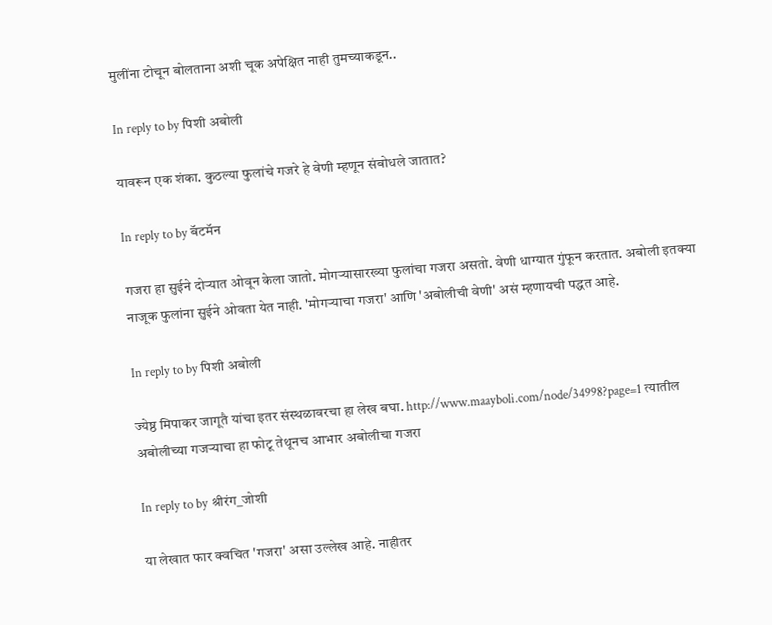मुलींना टोचून बोलताना अशी चूक अपेक्षित नाही तुमच्याकडून..

In reply to by पिशी अबोली

यावरून एक शंका. कुठल्या फुलांचे गजरे हे वेणी म्हणून संबोधले जातात?

In reply to by बॅटमॅन

गजरा हा सुईने दोर्‍यात ओवून केला जातो. मोगर्‍यासारख्या फुलांचा गजरा असतो. वेणी धाग्यात गुंफून करतात. अबोली इतक्या नाजूक फुलांना सुईने ओवता येत नाही. 'मोगर्‍याचा गजरा' आणि 'अबोलीची वेणी' असं म्हणायची पद्धत आहे.

In reply to by पिशी अबोली

ज्येष्ठ मिपाकर जागूतै यांचा इतर संस्थळावरचा हा लेख बघा. http://www.maayboli.com/node/34998?page=1 त्यातील अबोलीच्या गजर्‍याचा हा फोटू तेथूनच आभार अबोलीचा गजरा

In reply to by श्रीरंग_जोशी

या लेखात फार क्वचित 'गजरा' असा उल्लेख आहे. नाहीतर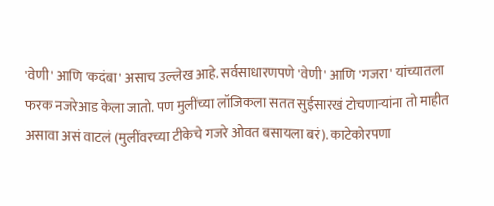'वेणी' आणि 'कदंबा' असाच उल्लेख आहे. सर्वसाधारणपणे 'वेणी' आणि 'गजरा' यांच्यातला फरक नजरेआड केला जातो. पण मुलींच्या लॉजिकला सतत सुईसारखं टोचणार्‍यांना तो माहीत असावा असं वाटलं (मुलींवरच्या टीकेचे गजरे ओवत बसायला बरं). काटेकोरपणा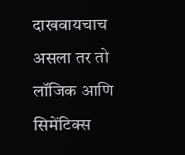दाखवायचाच असला तर तो लॉजिक आणि सिमेंटिक्स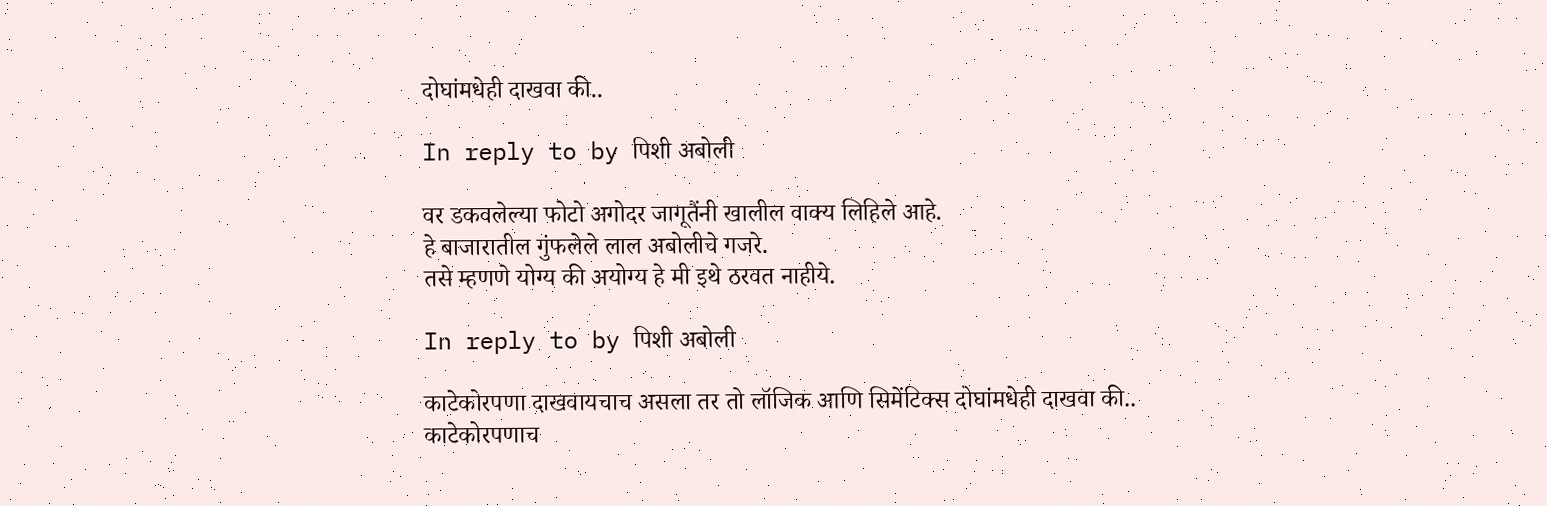दोघांमधेही दाखवा की..

In reply to by पिशी अबोली

वर डकवलेल्या फोटो अगोदर जागूतैंनी खालील वाक्य लिहिले आहे.
हे बाजारातील गुंफलेले लाल अबोलीचे गजरे.
तसे म्हणणे योग्य की अयोग्य हे मी इथे ठरवत नाहीये.

In reply to by पिशी अबोली

काटेकोरपणा दाखवायचाच असला तर तो लॉजिक आणि सिमेंटिक्स दोघांमधेही दाखवा की..
काटेकोरपणाच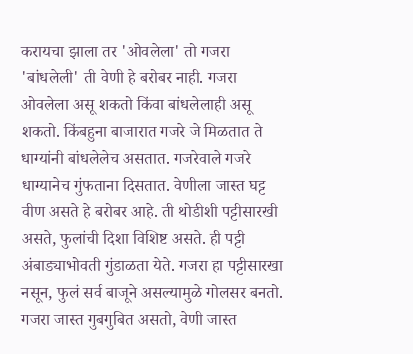करायचा झाला तर 'ओवलेला' तो गजरा 'बांधलेली' ती वेणी हे बरोबर नाही. गजरा ओवलेला असू शकतो किंवा बांधलेलाही असू शकतो. किंबहुना बाजारात गजरे जे मिळतात ते धाग्यांनी बांधलेलेच असतात. गजरेवाले गजरे धाग्यानेच गुंफताना दिसतात. वेणीला जास्त घट्ट वीण असते हे बरोबर आहे. ती थोडीशी पट्टीसारखी असते, फुलांची दिशा विशिष्ट असते. ही पट्टी अंबाड्याभोवती गुंडाळता येते. गजरा हा पट्टीसारखा नसून, फुलं सर्व बाजूने असल्यामुळे गोलसर बनतो. गजरा जास्त गुबगुबित असतो, वेणी जास्त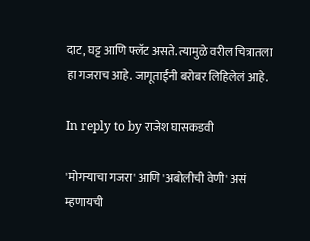दाट, घट्ट आणि फ्लॅट असते. त्यामुळे वरील चित्रातला हा गजराच आहे. जागूताईंनी बरोबर लिहिलेलं आहे.

In reply to by राजेश घासकडवी

'मोगर्‍याचा गजरा' आणि 'अबोलीची वेणी' असं म्हणायची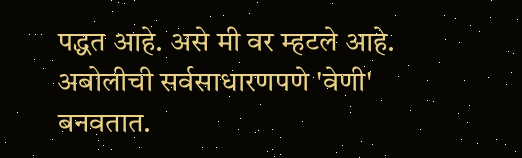पद्धत आहे. असे मी वर म्हटले आहे. अबोलीची सर्वसाधारणपणे 'वेणी' बनवतात.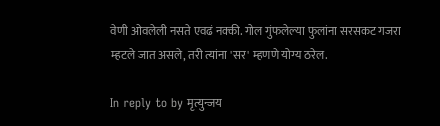वेणी ओवलेली नसते एवढं नक्की. गोल गुंफलेल्या फुलांना सरसकट गजरा म्हटले जात असले, तरी त्यांना 'सर' म्हणणे योग्य ठरेल.

In reply to by मृत्युन्जय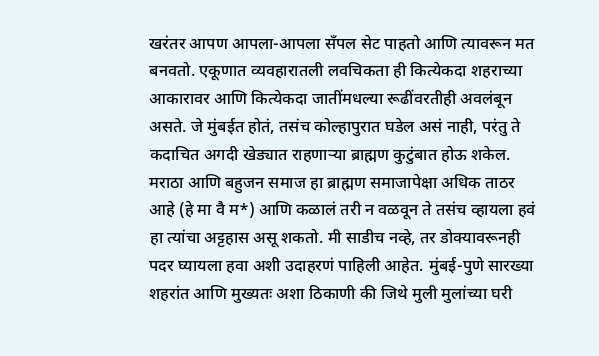खरंतर आपण आपला-आपला सँपल सेट पाहतो आणि त्यावरून मत बनवतो. एकूणात व्यवहारातली लवचिकता ही कित्येकदा शहराच्या आकारावर आणि कित्येकदा जातींमधल्या रूढींवरतीही अवलंबून असते. जे मुंबईत होतं, तसंच कोल्हापुरात घडेल असं नाही, परंतु ते कदाचित अगदी खेड्यात राहणार्‍या ब्राह्मण कुटुंबात होऊ शकेल. मराठा आणि बहुजन समाज हा ब्राह्मण समाजापेक्षा अधिक ताठर आहे (हे मा वै म*) आणि कळालं तरी न वळवून ते तसंच व्हायला हवं हा त्यांचा अट्टहास असू शकतो. मी साडीच नव्हे, तर डोक्यावरूनही पदर घ्यायला हवा अशी उदाहरणं पाहिली आहेत. मुंबई-पुणे सारख्या शहरांत आणि मुख्यतः अशा ठिकाणी की जिथे मुली मुलांच्या घरी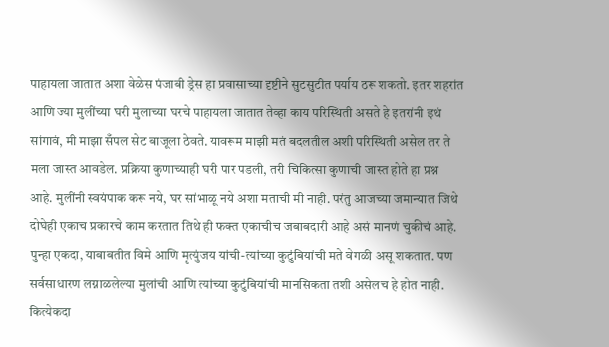पाहायला जातात अशा वेळेस पंजाबी ड्रेस हा प्रवासाच्या दृष्टीने सुटसुटीत पर्याय ठरू शकतो. इतर शहरांत आणि ज्या मुलींच्या घरी मुलाच्या घरचे पाहायला जातात तेव्हा काय परिस्थिती असते हे इतरांनी इथं सांगावं, मी माझा सँपल सेट बाजूला ठेवते. यावरूम माझी मतं बदलतील अशी परिस्थिती असेल तर ते मला जास्त आवडेल. प्रक्रिया कुणाच्याही घरी पार पडली, तरी चिकित्सा कुणाची जास्त होते हा प्रश्न आहे. मुलींनी स्वयंपाक करू नये, घर सांभाळू नये अशा मताची मी नाही. परंतु आजच्या जमान्यात जिथे दोघेही एकाच प्रकारचे काम करतात तिथे ही फक्त एकाचीच जबाबदारी आहे असं मानणं चुकीचं आहे. पुन्हा एकदा, याबाबतीत विमे आणि मृत्युंजय यांची-त्यांच्या कुटुंबियांची मते वेगळी असू शकतात. पण सर्वसाधारण लग्नाळलेल्या मुलांची आणि त्यांच्या कुटुंबियांची मानसिकता तशी असेलच हे होत नाही. कित्येकदा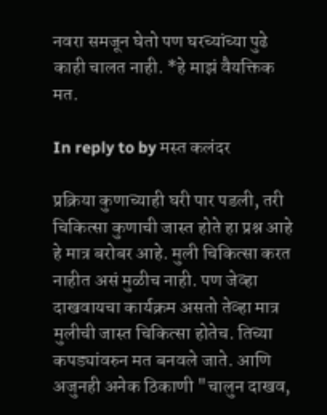नवरा समजून घेतो पण घरच्यांच्या पुढे काही चालत नाही. *हे माझं वैयक्तिक मत.

In reply to by मस्त कलंदर

प्रक्रिया कुणाच्याही घरी पार पडली, तरी चिकित्सा कुणाची जास्त होते हा प्रश्न आहे
हे मात्र बरोबर आहे. मुली चिकित्सा करत नाहीत असं मुळीच नाही. पण जेव्हा दाखवायचा कार्यक्रम असतो तेव्हा मात्र मुलीची जास्त चिकित्सा होतेच. तिच्या कपड्यांवरुन मत बनवले जाते. आणि अजुनही अनेक ठिकाणी "चालुन दाखव,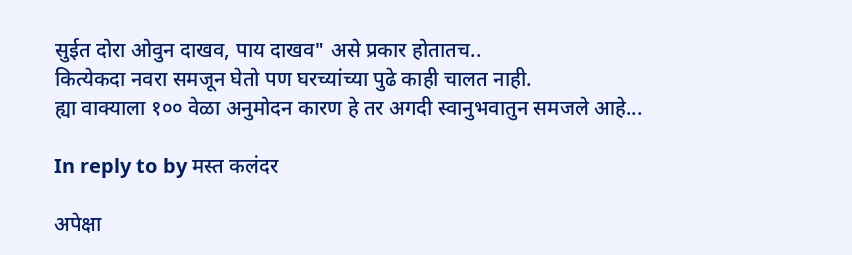सुईत दोरा ओवुन दाखव, पाय दाखव" असे प्रकार होतातच..
कित्येकदा नवरा समजून घेतो पण घरच्यांच्या पुढे काही चालत नाही.
ह्या वाक्याला १०० वेळा अनुमोदन कारण हे तर अगदी स्वानुभवातुन समजले आहे...

In reply to by मस्त कलंदर

अपेक्षा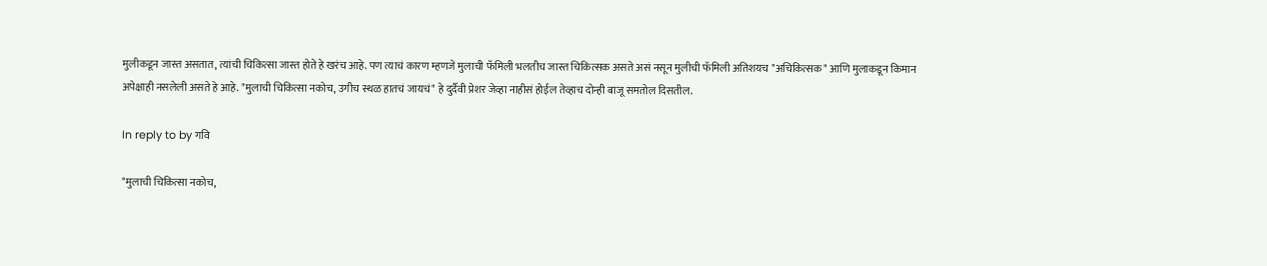मुलीकडून जास्त असतात, त्यांची चिकित्सा जास्त होते हे खरंच आहे. पण त्याचं कारण म्हणजे मुलाची फॅमिली भलतीच जास्त चिकित्सक असते असं नसून मुलीची फॅमिली अतिशयच "अचिकित्सक" आणि मुलाकडून किमान अपेक्षाही नसलेली असते हे आहे. "मुलाची चिकित्सा नकोच, उगीच स्थळ हातचं जायचं" हे दुर्दैवी प्रेशर जेव्हा नाहीसं होईल तेव्हाच दोन्ही बाजू समतोल दिसतील.

In reply to by गवि

"मुलाची चिकित्सा नकोच,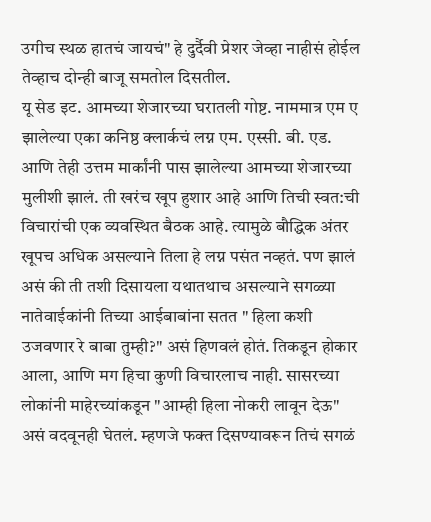उगीच स्थळ हातचं जायचं" हे दुर्दैवी प्रेशर जेव्हा नाहीसं होईल तेव्हाच दोन्ही बाजू समतोल दिसतील.
यू सेड इट. आमच्या शेजारच्या घरातली गोष्ट. नाममात्र एम ए झालेल्या एका कनिष्ठ क्लार्कचं लग्न एम. एस्सी. बी. एड. आणि तेही उत्तम मार्कांनी पास झालेल्या आमच्या शेजारच्या मुलीशी झालं. ती खरंच खूप हुशार आहे आणि तिची स्वत:ची विचारांची एक व्यवस्थित बैठक आहे. त्यामुळे बौद्धिक अंतर खूपच अधिक असल्याने तिला हे लग्न पसंत नव्हतं. पण झालं असं की ती तशी दिसायला यथातथाच असल्याने सगळ्या नातेवाईकांनी तिच्या आईबाबांना सतत " हिला कशी उजवणार रे बाबा तुम्ही?" असं हिणवलं होतं. तिकडून होकार आला, आणि मग हिचा कुणी विचारलाच नाही. सासरच्या लोकांनी माहेरच्यांकडून "आम्ही हिला नोकरी लावून देऊ" असं वदवूनही घेतलं. म्हणजे फक्त दिसण्यावरून तिचं सगळं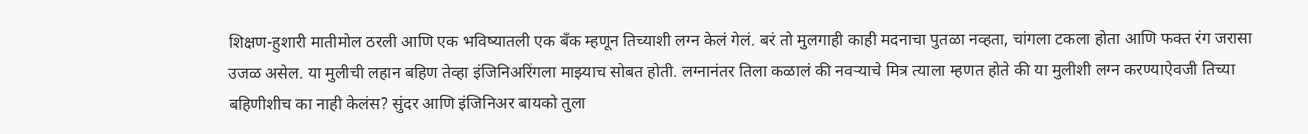शिक्षण-हुशारी मातीमोल ठरली आणि एक भविष्यातली एक बँक म्हणून तिच्याशी लग्न केलं गेलं. बरं तो मुलगाही काही मदनाचा पुतळा नव्हता, चांगला टकला होता आणि फक्त रंग जरासा उजळ असेल. या मुलीची लहान बहिण तेव्हा इंजिनिअरिंगला माझ्याच सोबत होती. लग्नानंतर तिला कळालं की नवर्‍याचे मित्र त्याला म्हणत होते की या मुलीशी लग्न करण्याऐवजी तिच्या बहिणीशीच का नाही केलंस? सुंदर आणि इंजिनिअर बायको तुला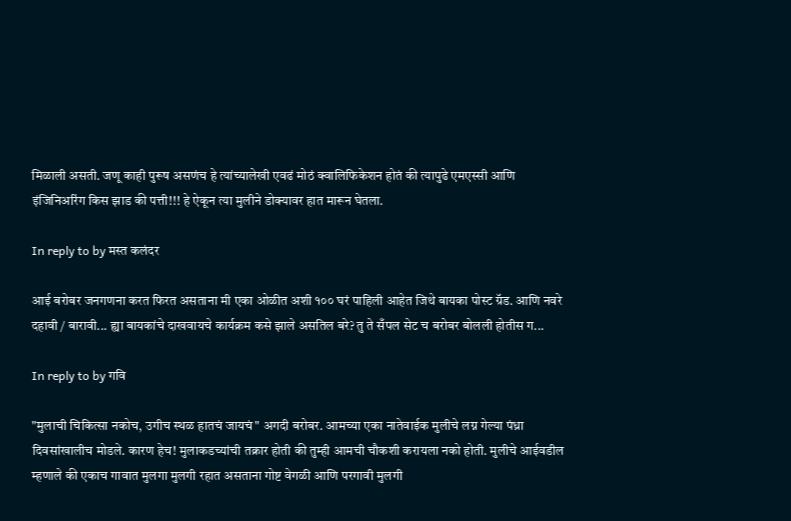मिळाली असती. जणू काही पुरूष असणंच हे त्यांच्यालेखी एवढं मोठं क्वालिफिकेशन होतं की त्यापुढे एमएस्सी आणि इंजिनिअरिंग किस झाड की पत्ती!!! हे ऐकून त्या मुलीने डोक्यावर हात मारून घेतला.

In reply to by मस्त कलंदर

आई बरोबर जनगणना करत फिरत असताना मी एका ओळीत अशी १०० घरं पाहिली आहेत जिथे बायका पोस्ट ग्रॅड. आणि नवरे दहावी / बारावी... ह्या बायकांचे दाखवायचे कार्यक्रम कसे झाले असतिल बरे? तु ते सँपल सेट च बरोबर बोलली होतीस ग...

In reply to by गवि

"मुलाची चिकित्सा नकोच, उगीच स्थळ हातचं जायचं" अगदी बरोबर. आमच्या एका नातेवाईक मुलीचे लग्न गेल्या पंध्रा दिवसांखालीच मोडले. कारण हेच! मुलाकडच्यांची तक्रार होती की तुम्ही आमची चौकशी करायला नको होती. मुलीचे आईवडील म्हणाले की एकाच गावात मुलगा मुलगी रहात असताना गोष्ट वेगळी आणि परगावी मुलगी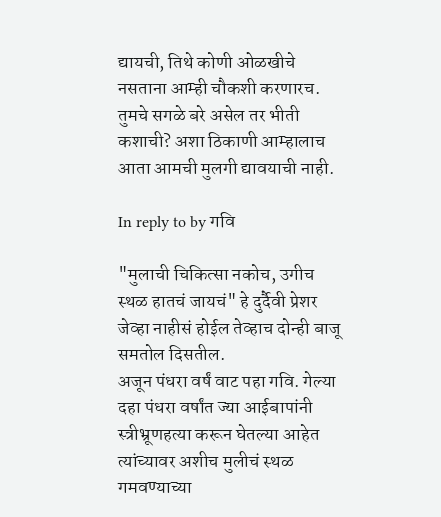द्यायची, तिथे कोणी ओळखीचे नसताना आम्ही चौकशी करणारच. तुमचे सगळे बरे असेल तर भीती कशाची? अशा ठिकाणी आम्हालाच आता आमची मुलगी द्यावयाची नाही.

In reply to by गवि

"मुलाची चिकित्सा नकोच, उगीच स्थळ हातचं जायचं" हे दुर्दैवी प्रेशर जेव्हा नाहीसं होईल तेव्हाच दोन्ही बाजू समतोल दिसतील.
अजून पंधरा वर्षं वाट पहा गवि. गेल्या दहा पंधरा वर्षांत ज्या आईबापांनी स्त्रीभ्रूणहत्या करून घेतल्या आहेत त्यांच्यावर अशीच मुलीचं स्थळ गमवण्याच्या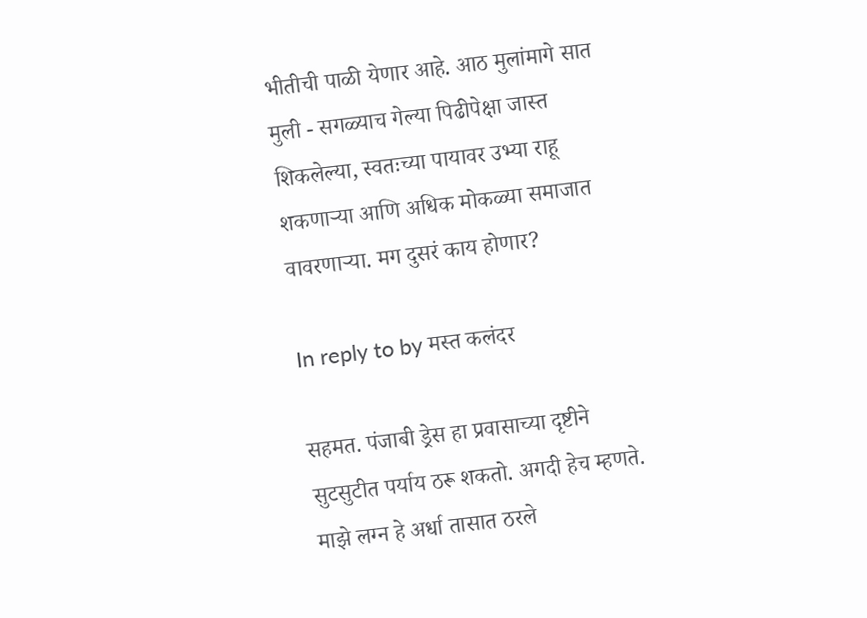भीतीची पाळी येणार आहे. आठ मुलांमागे सात मुली - सगळ्याच गेल्या पिढीपेक्षा जास्त शिकलेल्या, स्वतःच्या पायावर उभ्या राहू शकणाऱ्या आणि अधिक मोकळ्या समाजात वावरणाऱ्या. मग दुसरं काय होणार?

In reply to by मस्त कलंदर

सहमत. पंजाबी ड्रेस हा प्रवासाच्या दृष्टीने सुटसुटीत पर्याय ठरू शकतो. अगदी हेच म्हणते. माझे लग्न हे अर्धा तासात ठरले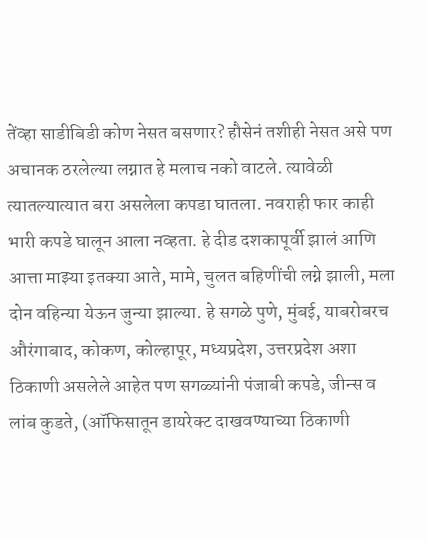तेंव्हा साडीबिडी कोण नेसत बसणार? हौसेनं तशीही नेसत असे पण अचानक ठरलेल्या लग्नात हे मलाच नको वाटले. त्यावेळी त्यातल्यात्यात बरा असलेला कपडा घातला. नवराही फार काही भारी कपडे घालून आला नव्हता. हे दीड दशकापूर्वी झालं आणि आत्ता माझ्या इतक्या आते, मामे, चुलत बहिणींची लग्ने झाली, मला दोन वहिन्या येऊन जुन्या झाल्या. हे सगळे पुणे, मुंबई, याबरोबरच औरंगाबाद, कोकण, कोल्हापूर, मध्यप्रदेश, उत्तरप्रदेश अशा ठिकाणी असलेले आहेत पण सगळ्यांनी पंजाबी कपडे, जीन्स व लांब कुडते, (ऑफिसातून डायरेक्ट दाखवण्याच्या ठिकाणी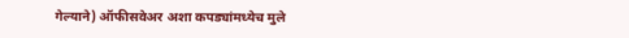गेल्याने) ऑफीसवेअर अशा कपड्यांमध्येच मुले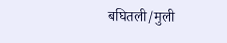बघितली/मुली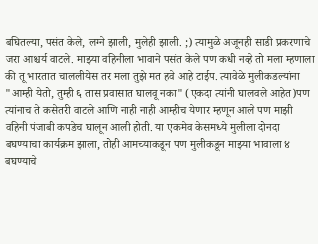बघितल्या, पसंत केले, लग्ने झाली, मुलेही झाली. ;) त्यामुळे अजूनही साडी प्रकरणाचे जरा आश्चर्य वाटले. माझ्या वहिनीला भावाने पसंत केले पण कधी नव्हे तो मला म्हणाला की तू भारतात चाललीयेस तर मला तुझे मत हवे आहे टाईप. त्यावेळे मुलीकडल्यांना "आम्ही येतो, तुम्ही ६ तास प्रवासात घालवू नका" (एकदा त्यांनी घालवले आहेत)पण त्यांनाच ते कसेतरी वाटले आणि नाही नाही आम्हीच येणार म्हणून आले पण माझी वहिनी पंजाबी कपडेच घालून आली होती. या एकमेव केसमध्ये मुलीला दोनदा बघण्याचा कार्यक्रम झाला, तोही आमच्याकडून पण मुलीकडून माझ्या भावाला ४ बघण्याचे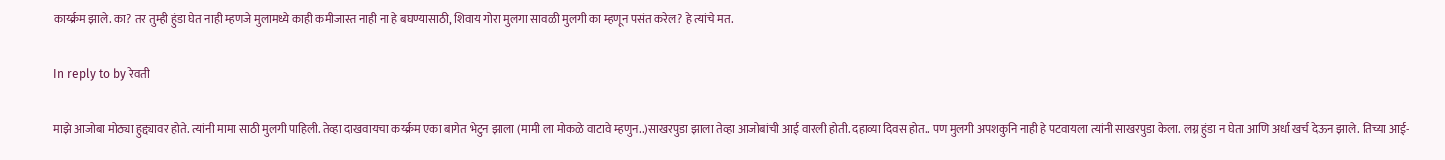कार्य्क्रम झाले. का? तर तुम्ही हुंडा घेत नाही म्हणजे मुलामध्ये काही कमीजास्त नाही ना हे बघण्यासाठी, शिवाय गोरा मुलगा सावळी मुलगी का म्हणून पसंत करेल? हे त्यांचे मत.

In reply to by रेवती

माझे आजोबा मोठ्या हुद्द्यावर होते. त्यांनी मामा साठी मुलगी पाहिली. तेव्हा दाखवायचा कर्य्क्रम एका बागेत भेटुन झाला (मामी ला मोकळे वाटावे म्हणुन..)साखरपुडा झाला तेव्हा आजोबांची आई वारली होती. दहाव्या दिवस होत.. पण मुलगी अपशकुनि नाही हे पटवायला त्यांनी साखरपुडा केला. लग्न हुंडा न घेता आणि अर्धा खर्च देऊन झाले. तिच्या आई-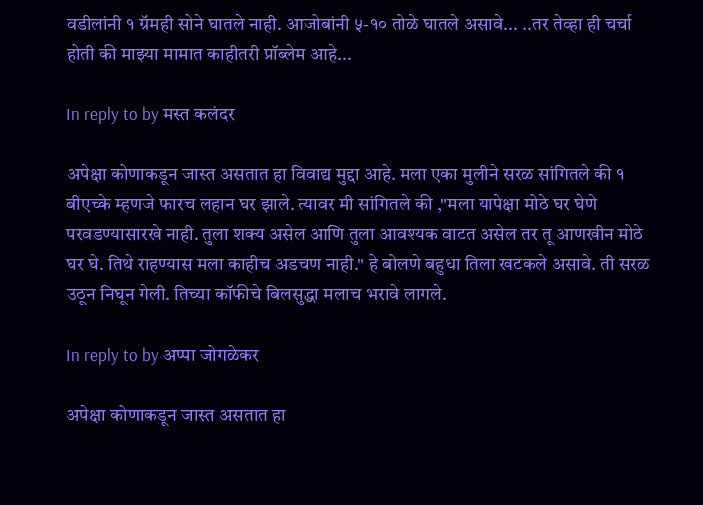वडीलांनी १ ग्रॅमही सोने घातले नाही. आजोबांनी ५-१० तोळे घातले असावे... ..तर तेव्हा ही चर्चा होती की माझ्या मामात काहीतरी प्रॉब्लेम आहे...

In reply to by मस्त कलंदर

अपेक्षा कोणाकडून जास्त असतात हा विवाद्य मुद्दा आहे. मला एका मुलीने सरळ सांगितले की १ बीएच्के म्हणजे फारच लहान घर झाले. त्यावर मी सांगितले की ,"मला यापेक्षा मोठे घर घेणे परवडण्यासारखे नाही. तुला शक्य असेल आणि तुला आवश्यक वाटत असेल तर तू आणखीन मोठे घर घे. तिथे राहण्यास मला काहीच अडचण नाही." हे बोलणे बहुधा तिला खटकले असावे. ती सरळ उठून निघून गेली. तिच्या कॉफीचे बिलसुद्धा मलाच भरावे लागले.

In reply to by अप्पा जोगळेकर

अपेक्षा कोणाकडून जास्त असतात हा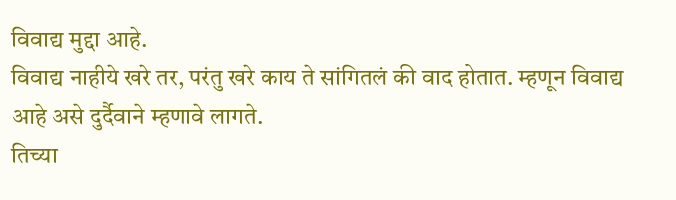विवाद्य मुद्दा आहे.
विवाद्य नाहीये खरे तर, परंतु खरे काय ते सांगितलं की वाद होतात. म्हणून विवाद्य आहे असे दुर्दैवाने म्हणावे लागते.
तिच्या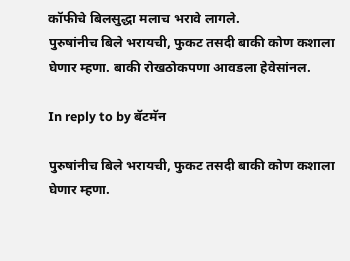कॉफीचे बिलसुद्धा मलाच भरावे लागले.
पुरुषांनीच बिले भरायची, फुकट तसदी बाकी कोण कशाला घेणार म्हणा. बाकी रोखठोकपणा आवडला हेवेसांनल.

In reply to by बॅटमॅन

पुरुषांनीच बिले भरायची, फुकट तसदी बाकी कोण कशाला घेणार म्हणा.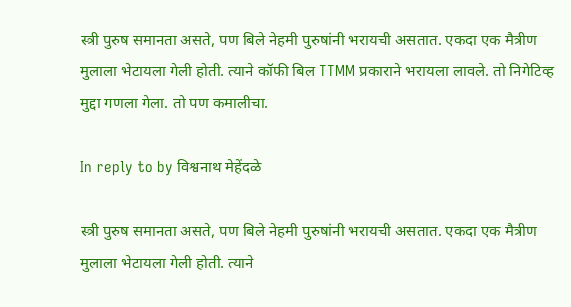स्त्री पुरुष समानता असते, पण बिले नेहमी पुरुषांनी भरायची असतात. एकदा एक मैत्रीण मुलाला भेटायला गेली होती. त्याने कॉफी बिल TTMM प्रकाराने भरायला लावले. तो निगेटिव्ह मुद्दा गणला गेला. तो पण कमालीचा.

In reply to by विश्वनाथ मेहेंदळे

स्त्री पुरुष समानता असते, पण बिले नेहमी पुरुषांनी भरायची असतात. एकदा एक मैत्रीण मुलाला भेटायला गेली होती. त्याने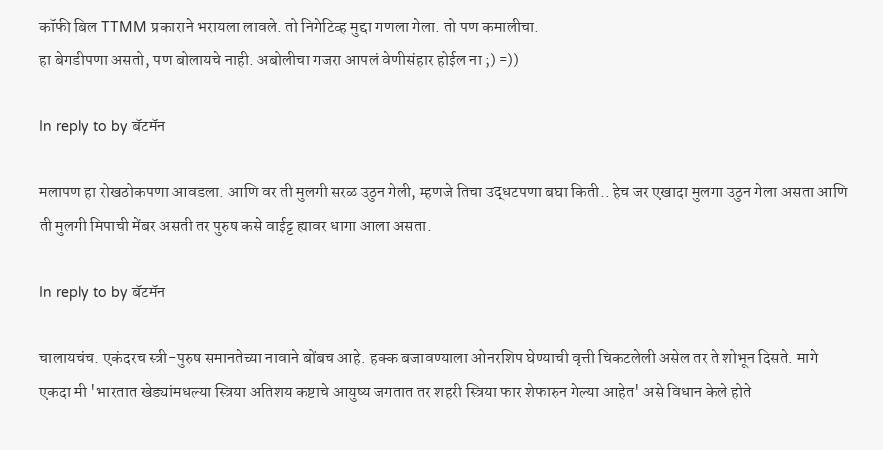कॉफी बिल TTMM प्रकाराने भरायला लावले. तो निगेटिव्ह मुद्दा गणला गेला. तो पण कमालीचा.
हा बेगडीपणा असतो, पण बोलायचे नाही. अबोलीचा गजरा आपलं वेणीसंहार होईल ना ;) =))

In reply to by बॅटमॅन

मलापण हा रोखठोकपणा आवडला. आणि वर ती मुलगी सरळ उठुन गेली, म्हणजे तिचा उद्धटपणा बघा किती.. हेच जर एखादा मुलगा उठुन गेला असता आणि ती मुलगी मिपाची मेंबर असती तर पुरुष कसे वाईट्ट ह्यावर धागा आला असता.

In reply to by बॅटमॅन

चालायचंच. एकंदरच स्त्री-पुरुष समानतेच्या नावाने बोंबच आहे. हक्क बजावण्याला ओनरशिप घेण्याची वृत्ती चिकटलेली असेल तर ते शोभून दिसते. मागे एकदा मी 'भारतात खेड्यांमधल्या स्त्रिया अतिशय कष्टाचे आयुष्य जगतात तर शहरी स्त्रिया फार शेफारुन गेल्या आहेत' असे विधान केले होते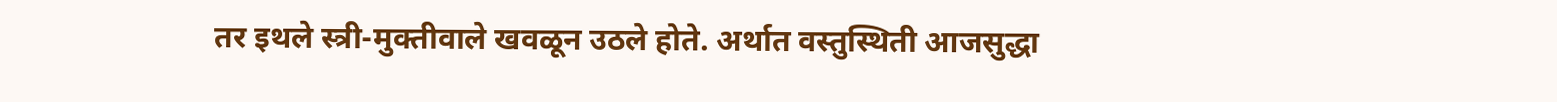तर इथले स्त्री-मुक्तीवाले खवळून उठले होते. अर्थात वस्तुस्थिती आजसुद्धा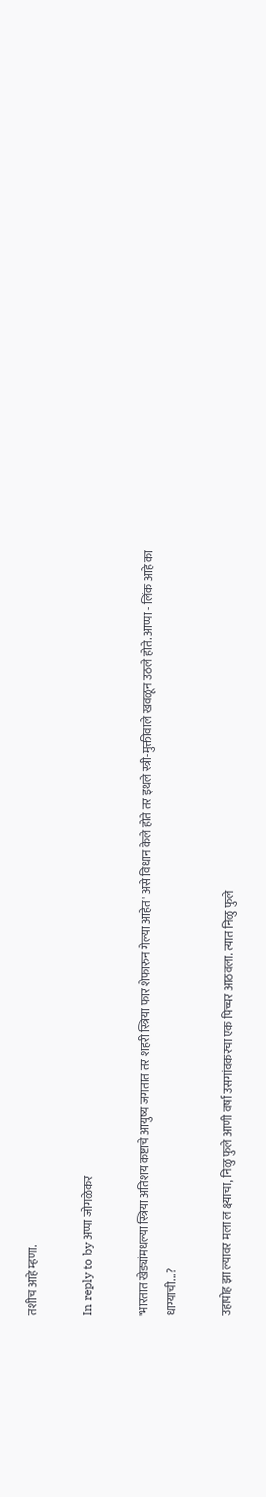तशीच आहे म्हणा.

In reply to by अप्पा जोगळेकर

'भारतात खेड्यांमधल्या स्त्रिया अतिशय कष्टाचे आयुष्य जगतात तर शहरी स्त्रिया फार शेफारुन गेल्या आहेत' असे विधान केले होते तर इथले स्त्री-मुक्तीवाले खवळून उठले होते. आप्पा - लिंक आहे का धाग्याची...?

उहापोह झा ल्यावर मला ल क्ष्याचा, निळु फुले आणी वर्षा उसगांवकरचा एक पिच्चर आठवला. त्यात निळु फुले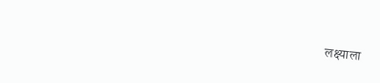लक्ष्याला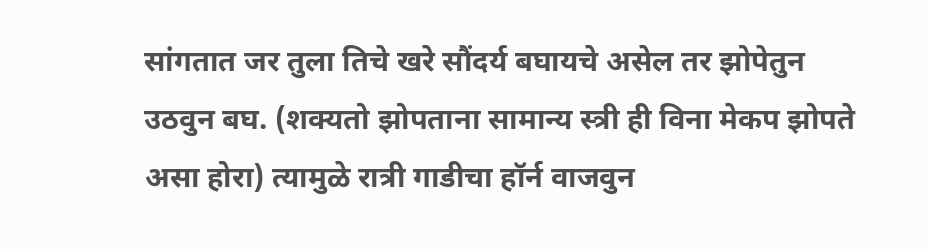सांगतात जर तुला तिचे खरे सौंदर्य बघायचे असेल तर झोपेतुन उठवुन बघ. (शक्यतो झोपताना सामान्य स्त्री ही विना मेकप झोपते असा होरा) त्यामुळे रात्री गाडीचा हॉर्न वाजवुन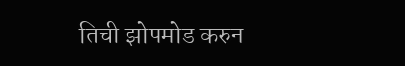तिची झोपमोड करुन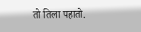तो तिला पहातो.